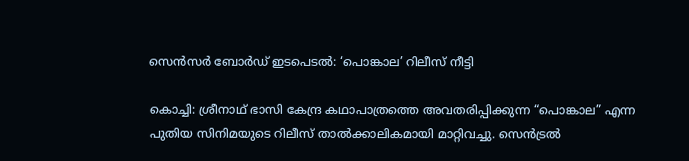സെൻസർ ബോർഡ് ഇടപെടൽ: ‘പൊങ്കാല’ റിലീസ് നീട്ടി

കൊച്ചി: ശ്രീനാഥ് ഭാസി കേന്ദ്ര കഥാപാത്രത്തെ അവതരിപ്പിക്കുന്ന “പൊങ്കാല” എന്ന പുതിയ സിനിമയുടെ റിലീസ് താൽക്കാലികമായി മാറ്റിവച്ചു. സെൻട്രൽ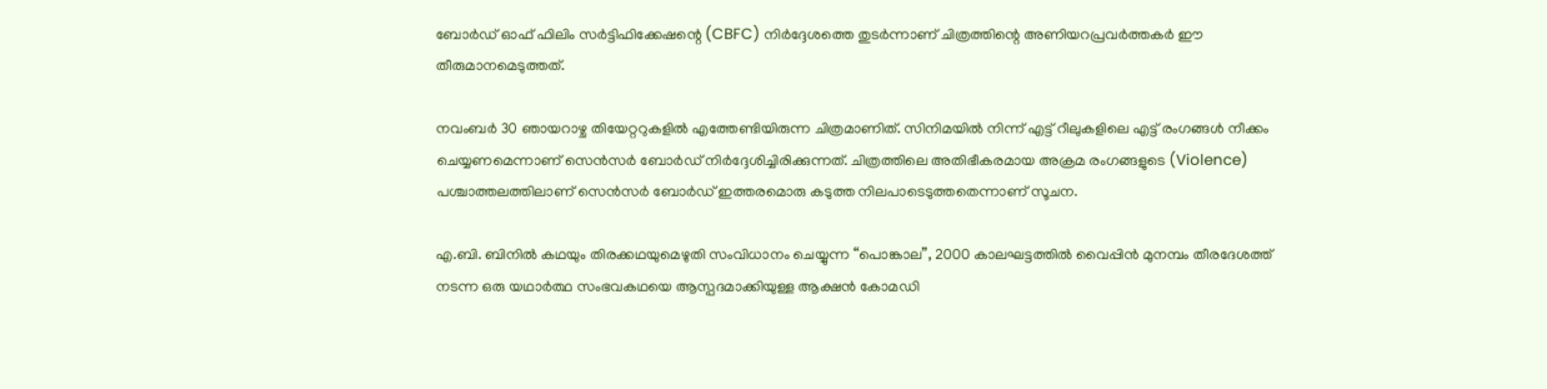ബോർഡ് ഓഫ് ഫിലിം സർട്ടിഫിക്കേഷന്റെ (CBFC) നിർദ്ദേശത്തെ തുടർന്നാണ് ചിത്രത്തിന്റെ അണിയറപ്രവർത്തകർ ഈ തീരുമാനമെടുത്തത്.

നവംബർ 30 ഞായറാഴ്ച തിയേറ്ററുകളിൽ എത്തേണ്ടിയിരുന്ന ചിത്രമാണിത്. സിനിമയിൽ നിന്ന് എട്ട് റീലുകളിലെ എട്ട് രംഗങ്ങൾ നീക്കം ചെയ്യണമെന്നാണ് സെൻസർ ബോർഡ് നിർദ്ദേശിച്ചിരിക്കുന്നത്. ചിത്രത്തിലെ അതിഭീകരമായ അക്രമ രംഗങ്ങളുടെ (Violence) പശ്ചാത്തലത്തിലാണ് സെൻസർ ബോർഡ് ഇത്തരമൊരു കടുത്ത നിലപാടെടുത്തതെന്നാണ് സൂചന.

എ.ബി. ബിനിൽ കഥയും തിരക്കഥയുമെഴുതി സംവിധാനം ചെയ്യുന്ന “പൊങ്കാല”, 2000 കാലഘട്ടത്തിൽ വൈപ്പിൻ മുനമ്പം തീരദേശത്ത് നടന്ന ഒരു യഥാർത്ഥ സംഭവകഥയെ ആസ്പദമാക്കിയുള്ള ആക്ഷൻ കോമഡി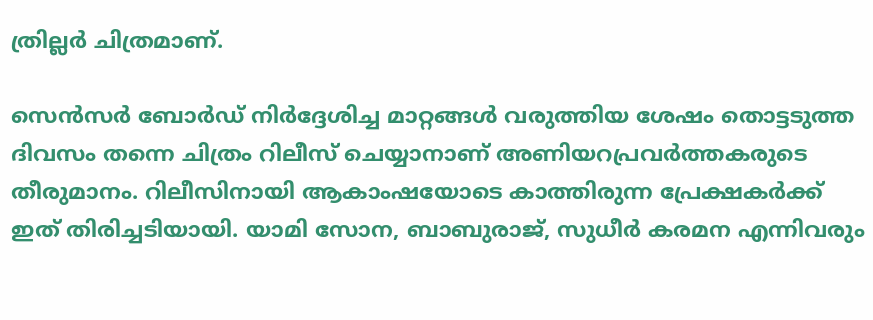ത്രില്ലർ ചിത്രമാണ്.

സെൻസർ ബോർഡ് നിർദ്ദേശിച്ച മാറ്റങ്ങൾ വരുത്തിയ ശേഷം തൊട്ടടുത്ത ദിവസം തന്നെ ചിത്രം റിലീസ് ചെയ്യാനാണ് അണിയറപ്രവർത്തകരുടെ തീരുമാനം. റിലീസിനായി ആകാംഷയോടെ കാത്തിരുന്ന പ്രേക്ഷകർക്ക് ഇത് തിരിച്ചടിയായി. യാമി സോന, ബാബുരാജ്, സുധീർ കരമന എന്നിവരും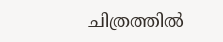ചിത്രത്തിൽ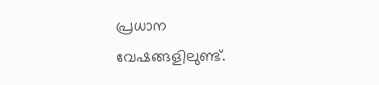പ്രധാന വേഷങ്ങളിലുണ്ട്.